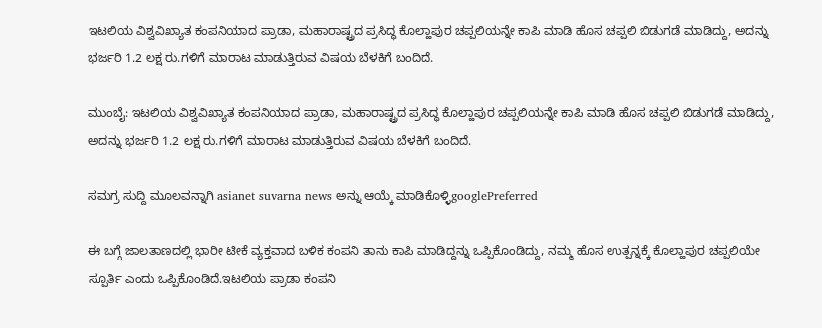ಇಟಲಿಯ ವಿಶ್ವವಿಖ್ಯಾತ ಕಂಪನಿಯಾದ ಪ್ರಾಡಾ, ಮಹಾರಾಷ್ಟ್ರದ ಪ್ರಸಿದ್ಧ ಕೊಲ್ಹಾಪುರ ಚಪ್ಪಲಿಯನ್ನೇ ಕಾಪಿ ಮಾಡಿ ಹೊಸ ಚಪ್ಪಲಿ ಬಿಡುಗಡೆ ಮಾಡಿದ್ದು, ಅದನ್ನು ಭರ್ಜರಿ 1.2 ಲಕ್ಷ ರು.ಗಳಿಗೆ ಮಾರಾಟ ಮಾಡುತ್ತಿರುವ ವಿಷಯ ಬೆಳಕಿಗೆ ಬಂದಿದೆ.

ಮುಂಬೈ: ಇಟಲಿಯ ವಿಶ್ವವಿಖ್ಯಾತ ಕಂಪನಿಯಾದ ಪ್ರಾಡಾ, ಮಹಾರಾಷ್ಟ್ರದ ಪ್ರಸಿದ್ಧ ಕೊಲ್ಹಾಪುರ ಚಪ್ಪಲಿಯನ್ನೇ ಕಾಪಿ ಮಾಡಿ ಹೊಸ ಚಪ್ಪಲಿ ಬಿಡುಗಡೆ ಮಾಡಿದ್ದು, ಅದನ್ನು ಭರ್ಜರಿ 1.2 ಲಕ್ಷ ರು.ಗಳಿಗೆ ಮಾರಾಟ ಮಾಡುತ್ತಿರುವ ವಿಷಯ ಬೆಳಕಿಗೆ ಬಂದಿದೆ.

ಸಮಗ್ರ ಸುದ್ದಿ ಮೂಲವನ್ನಾಗಿ asianet suvarna news ಅನ್ನು ಆಯ್ಕೆ ಮಾಡಿಕೊಳ್ಳಿgooglePreferred

ಈ ಬಗ್ಗೆ ಜಾಲತಾಣದಲ್ಲಿ ಭಾರೀ ಟೀಕೆ ವ್ಯಕ್ತವಾದ ಬಳಿಕ ಕಂಪನಿ ತಾನು ಕಾಪಿ ಮಾಡಿದ್ದನ್ನು ಒಪ್ಪಿಕೊಂಡಿದ್ದು, ನಮ್ಮ ಹೊಸ ಉತ್ಪನ್ನಕ್ಕೆ ಕೊಲ್ಹಾಪುರ ಚಪ್ಪಲಿಯೇ ಸ್ಪೂರ್ತಿ ಎಂದು ಒಪ್ಪಿಕೊಂಡಿದೆ.ಇಟಲಿಯ ಪ್ರಾಡಾ ಕಂಪನಿ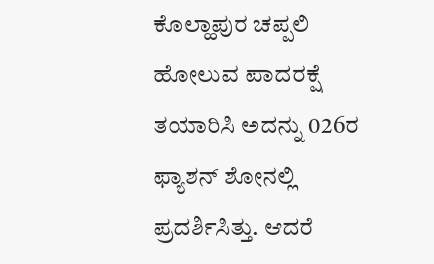ಕೊಲ್ಹಾಪುರ ಚಪ್ಪಲಿ ಹೋಲುವ ಪಾದರಕ್ಷೆ ತಯಾರಿಸಿ ಅದನ್ನು 026ರ ಫ್ಯಾಶನ್‌ ಶೋನಲ್ಲಿ ಪ್ರದರ್ಶಿಸಿತ್ತು. ಆದರೆ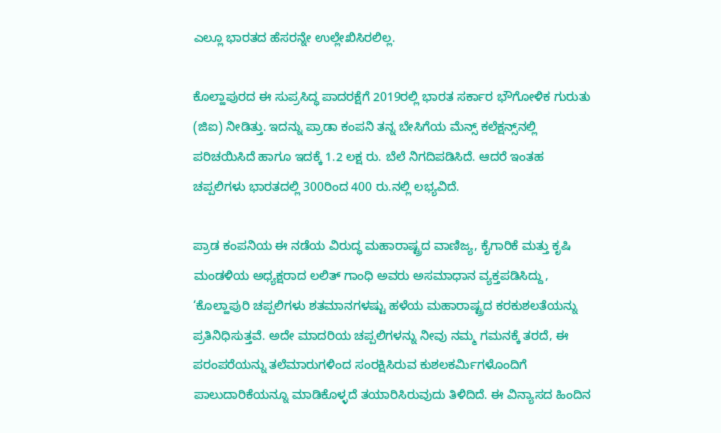ಎಲ್ಲೂ ಭಾರತದ ಹೆಸರನ್ನೇ ಉಲ್ಲೇಖಿಸಿರಲಿಲ್ಲ.

ಕೊಲ್ಹಾಪುರದ ಈ ಸುಪ್ರಸಿದ್ಧ ಪಾದರಕ್ಷೆಗೆ 2019ರಲ್ಲಿ ಭಾರತ ಸರ್ಕಾರ ಭೌಗೋಳಿಕ ಗುರುತು (ಜಿಐ) ನೀಡಿತ್ತು. ಇದನ್ನು ಪ್ರಾಡಾ ಕಂಪನಿ ತನ್ನ ಬೇಸಿಗೆಯ ಮೆನ್ಸ್‌ ಕಲೆಕ್ಷನ್ಸ್‌ನಲ್ಲಿ ಪರಿಚಯಿಸಿದೆ ಹಾಗೂ ಇದಕ್ಕೆ 1.2 ಲಕ್ಷ ರು. ಬೆಲೆ ನಿಗದಿಪಡಿಸಿದೆ. ಆದರೆ ಇಂತಹ ಚಪ್ಪಲಿಗಳು ಭಾರತದಲ್ಲಿ 300ರಿಂದ 400 ರು.ನಲ್ಲಿ ಲಭ್ಯವಿದೆ.

ಪ್ರಾಡ ಕಂಪನಿಯ ಈ ನಡೆಯ ವಿರುದ್ಧ ಮಹಾರಾಷ್ಟ್ರದ ವಾಣಿಜ್ಯ, ಕೈಗಾರಿಕೆ ಮತ್ತು ಕೃಷಿ ಮಂಡಳಿಯ ಅಧ್ಯಕ್ಷರಾದ ಲಲಿತ್‌ ಗಾಂಧಿ ಅವರು ಅಸಮಾಧಾನ ವ್ಯಕ್ತಪಡಿಸಿದ್ದು, ‘ಕೊಲ್ಹಾಪುರಿ ಚಪ್ಪಲಿಗಳು ಶತಮಾನಗಳಷ್ಟು ಹಳೆಯ ಮಹಾರಾಷ್ಟ್ರದ ಕರಕುಶಲತೆಯನ್ನು ಪ್ರತಿನಿಧಿಸುತ್ತವೆ. ಅದೇ ಮಾದರಿಯ ಚಪ್ಪಲಿಗಳನ್ನು ನೀವು ನಮ್ಮ ಗಮನಕ್ಕೆ ತರದೆ, ಈ ಪರಂಪರೆಯನ್ನು ತಲೆಮಾರುಗಳಿಂದ ಸಂರಕ್ಷಿಸಿರುವ ಕುಶಲಕರ್ಮಿಗಳೊಂದಿಗೆ ಪಾಲುದಾರಿಕೆಯನ್ನೂ ಮಾಡಿಕೊಳ್ಳದೆ ತಯಾರಿಸಿರುವುದು ತಿಳಿದಿದೆ. ಈ ವಿನ್ಯಾಸದ ಹಿಂದಿನ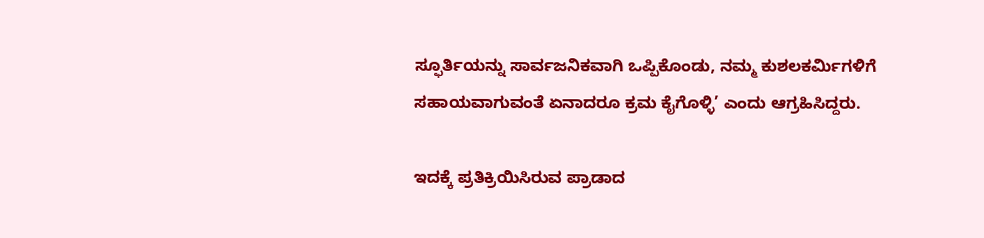ಸ್ಫೂರ್ತಿಯನ್ನು ಸಾರ್ವಜನಿಕವಾಗಿ ಒಪ್ಪಿಕೊಂಡು, ನಮ್ಮ ಕುಶಲಕರ್ಮಿಗಳಿಗೆ ಸಹಾಯವಾಗುವಂತೆ ಏನಾದರೂ ಕ್ರಮ ಕೈಗೊಳ್ಳಿ’ ಎಂದು ಆಗ್ರಹಿಸಿದ್ದರು.

ಇದಕ್ಕೆ ಪ್ರತಿಕ್ರಿಯಿಸಿರುವ ಪ್ರಾಡಾದ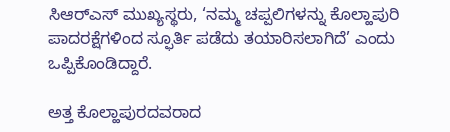ಸಿಆರ್‌ಎಸ್‌ ಮುಖ್ಯಸ್ಥರು, ‘ನಮ್ಮ ಚಪ್ಪಲಿಗಳನ್ನು ಕೊಲ್ಹಾಪುರಿ ಪಾದರಕ್ಷೆಗಳಿಂದ ಸ್ಫೂರ್ತಿ ಪಡೆದು ತಯಾರಿಸಲಾಗಿದೆ’ ಎಂದು ಒಪ್ಪಿಕೊಂಡಿದ್ದಾರೆ.

ಅತ್ತ ಕೊಲ್ಹಾಪುರದವರಾದ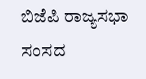ಬಿಜೆಪಿ ರಾಜ್ಯಸಭಾ ಸಂಸದ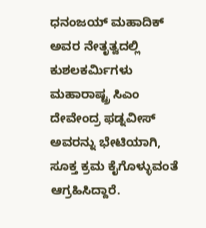ಧನಂಜಯ್ ಮಹಾದಿಕ್ ಅವರ ನೇತೃತ್ವದಲ್ಲಿ ಕುಶಲಕರ್ಮಿಗಳು ಮಹಾರಾಷ್ಟ್ರ ಸಿಎಂ ದೇವೇಂದ್ರ ಫಡ್ನವೀಸ್‌ ಅವರನ್ನು ಭೇಟಿಯಾಗಿ, ಸೂಕ್ತ ಕ್ರಮ ಕೈಗೊಳ್ಳುವಂತೆ ಆಗ್ರಹಿಸಿದ್ದಾರೆ.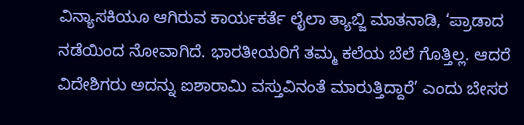ವಿನ್ಯಾಸಕಿಯೂ ಆಗಿರುವ ಕಾರ್ಯಕರ್ತೆ ಲೈಲಾ ತ್ಯಾಬ್ಜಿ ಮಾತನಾಡಿ, ‘ಪ್ರಾಡಾದ ನಡೆಯಿಂದ ನೋವಾಗಿದೆ. ಭಾರತೀಯರಿಗೆ ತಮ್ಮ ಕಲೆಯ ಬೆಲೆ ಗೊತ್ತಿಲ್ಲ. ಆದರೆ ವಿದೇಶಿಗರು ಅದನ್ನು ಐಶಾರಾಮಿ ವಸ್ತುವಿನಂತೆ ಮಾರುತ್ತಿದ್ದಾರೆ’ ಎಂದು ಬೇಸರ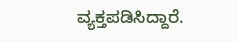ವ್ಯಕ್ತಪಡಿಸಿದ್ದಾರೆ.